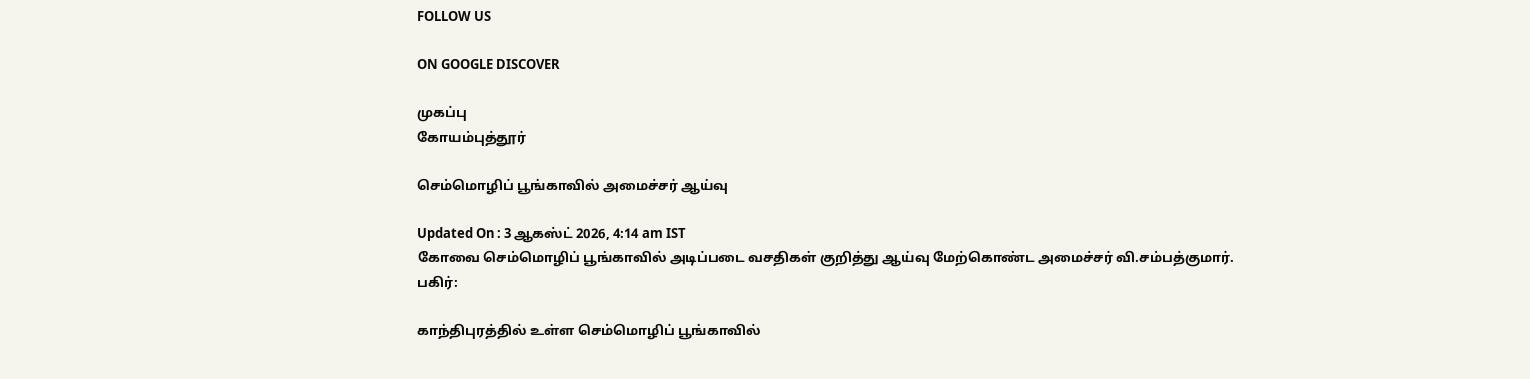FOLLOW US

ON GOOGLE DISCOVER

முகப்பு
கோயம்புத்தூர்

செம்மொழிப் பூங்காவில் அமைச்சர் ஆய்வு

Updated On : 3 ஆகஸ்ட் 2026, 4:14 am IST
கோவை செம்மொழிப் பூங்காவில் அடிப்படை வசதிகள் குறித்து ஆய்வு மேற்கொண்ட அமைச்சர் வி.சம்பத்குமார்.
பகிர்:

காந்திபுரத்தில் உள்ள செம்மொழிப் பூங்காவில்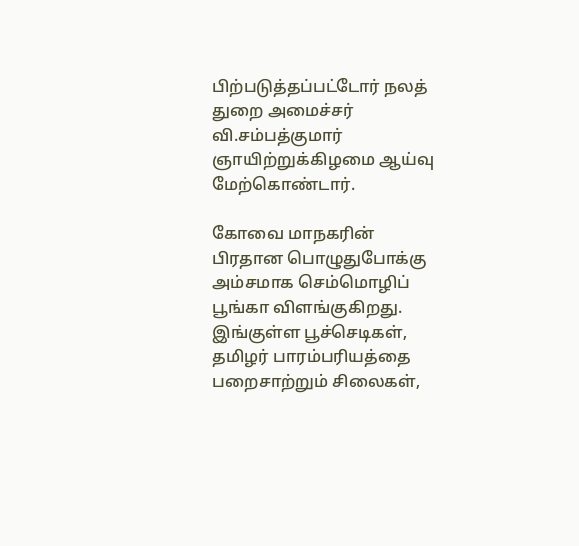பிற்படுத்தப்பட்டோர் நலத் துறை அமைச்சர் வி.சம்பத்குமார் ஞாயிற்றுக்கிழமை ஆய்வு மேற்கொண்டார்.

கோவை மாநகரின் பிரதான பொழுதுபோக்கு அம்சமாக செம்மொழிப் பூங்கா விளங்குகிறது. இங்குள்ள பூச்செடிகள், தமிழர் பாரம்பரியத்தை பறைசாற்றும் சிலைகள்,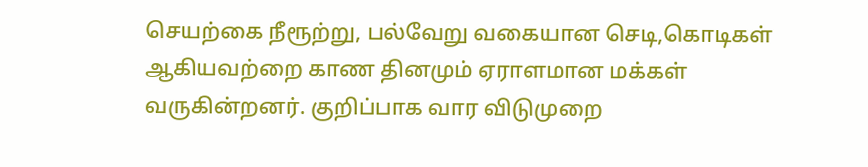செயற்கை நீரூற்று, பல்வேறு வகையான செடி,கொடிகள் ஆகியவற்றை காண தினமும் ஏராளமான மக்கள் வருகின்றனர். குறிப்பாக வார விடுமுறை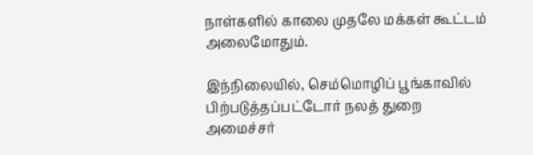நாள்களில் காலை முதலே மக்கள் கூட்டம் அலைமோதும்.

இந்நிலையில், செம்மொழிப் பூங்காவில் பிற்படுத்தப்பட்டோர் நலத் துறை அமைச்சர்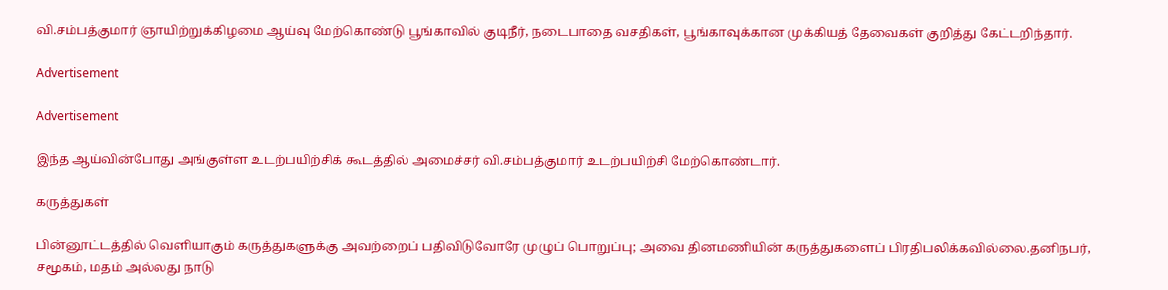வி.சம்பத்குமார் ஞாயிற்றுக்கிழமை ஆய்வு மேற்கொண்டு பூங்காவில் குடிநீர், நடைபாதை வசதிகள், பூங்காவுக்கான முக்கியத் தேவைகள் குறித்து கேட்டறிந்தார்.

Advertisement

Advertisement

இந்த ஆய்வின்போது அங்குள்ள உடற்பயிற்சிக் கூடத்தில் அமைச்சர் வி.சம்பத்குமார் உடற்பயிற்சி மேற்கொண்டார்.

கருத்துகள்

பின்னூட்டத்தில் வெளியாகும் கருத்துகளுக்கு அவற்றைப் பதிவிடுவோரே முழுப் பொறுப்பு; அவை தினமணியின் கருத்துகளைப் பிரதிபலிக்கவில்லை.தனிநபர், சமூகம், மதம் அல்லது நாடு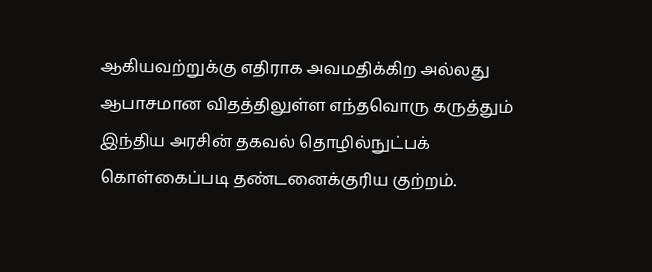ஆகியவற்றுக்கு எதிராக அவமதிக்கிற அல்லது ஆபாசமான விதத்திலுள்ள எந்தவொரு கருத்தும் இந்திய அரசின் தகவல் தொழில்நுட்பக் கொள்கைப்படி தண்டனைக்குரிய குற்றம்.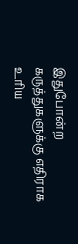இதுபோன்ற கருத்துகளுக்கு எதிராக உரிய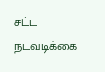சட்ட நடவடிக்கை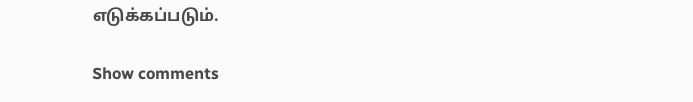எடுக்கப்படும்.

Show comments